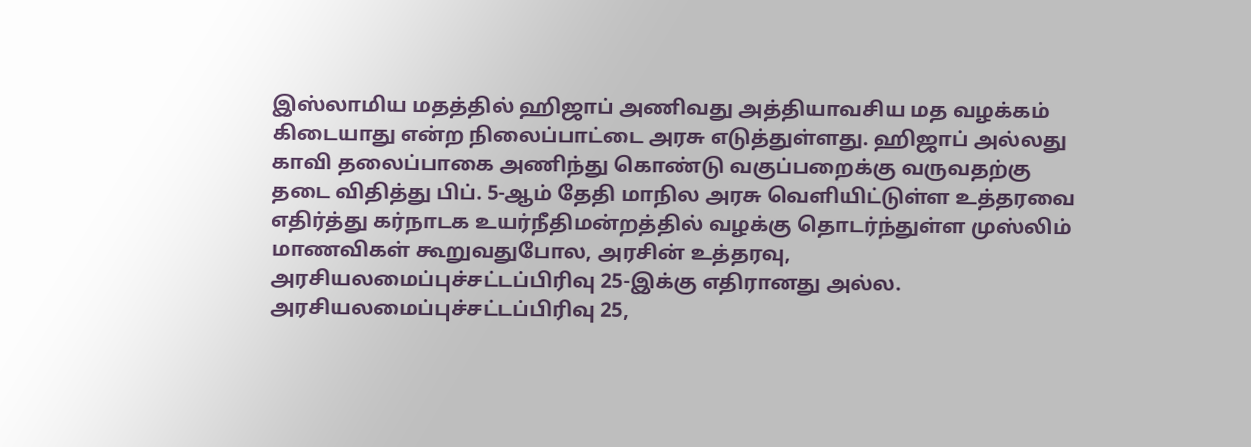இஸ்லாமிய மதத்தில் ஹிஜாப் அணிவது அத்தியாவசிய மத வழக்கம் கிடையாது என்ற நிலைப்பாட்டை அரசு எடுத்துள்ளது. ஹிஜாப் அல்லது காவி தலைப்பாகை அணிந்து கொண்டு வகுப்பறைக்கு வருவதற்கு தடை விதித்து பிப். 5-ஆம் தேதி மாநில அரசு வெளியிட்டுள்ள உத்தரவை எதிர்த்து கர்நாடக உயர்நீதிமன்றத்தில் வழக்கு தொடர்ந்துள்ள முஸ்லிம் மாணவிகள் கூறுவதுபோல, அரசின் உத்தரவு, அரசியலமைப்புச்சட்டப்பிரிவு 25-இக்கு எதிரானது அல்ல. அரசியலமைப்புச்சட்டப்பிரிவு 25,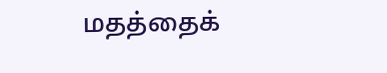மதத்தைக்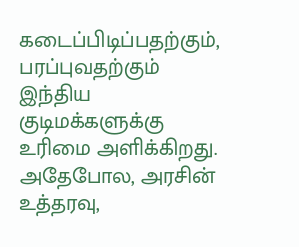கடைப்பிடிப்பதற்கும், பரப்புவதற்கும் இந்திய குடிமக்களுக்கு உரிமை அளிக்கிறது. அதேபோல, அரசின் உத்தரவு,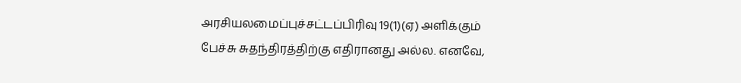அரசியலமைப்புச்சட்டப்பிரிவு 19(1)(ஏ) அளிக்கும் பேச்சு சுதந்திரத்திற்கு எதிரானது அல்ல. எனவே,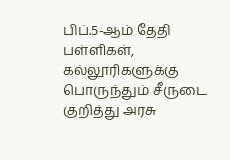பிப்.5-ஆம் தேதி பள்ளிகள், கல்லூரிகளுக்கு பொருந்தும் சீருடை குறித்து அரசு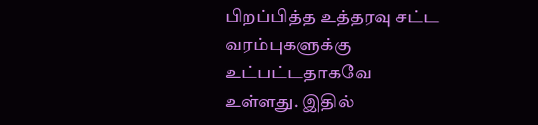பிறப்பித்த உத்தரவு சட்ட வரம்புகளுக்கு உட்பட்டதாகவே உள்ளது. இதில்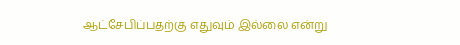ஆட்சேபிப்பதற்கு எதுவும் இல்லை என்று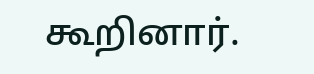கூறினார்.